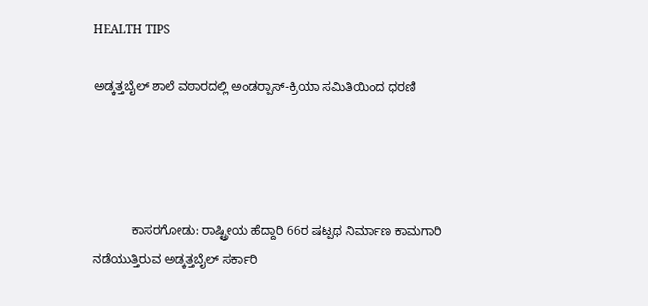HEALTH TIPS

ಅಡ್ಕತ್ತಬೈಲ್ ಶಾಲೆ ವಠಾರದಲ್ಲಿ ಅಂಡರ್‍ಪಾಸ್-ಕ್ರಿಯಾ ಸಮಿತಿಯಿಂದ ಧರಣಿ




           ಕಾಸರಗೋಡು: ರಾಷ್ಟ್ರೀಯ ಹೆದ್ದಾರಿ 66ರ ಷಟ್ಪಥ ನಿರ್ಮಾಣ ಕಾಮಗಾರಿ ನಡೆಯುತ್ತಿರುವ ಅಡ್ಕತ್ತಬೈಲ್ ಸರ್ಕಾರಿ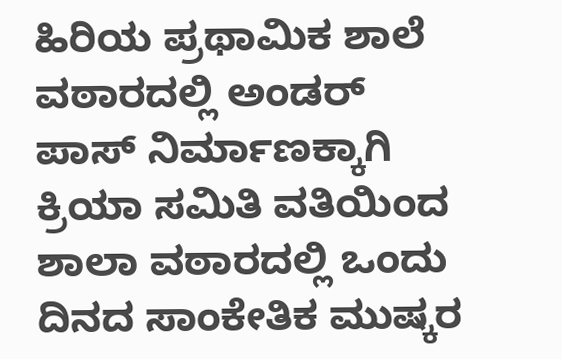ಹಿರಿಯ ಪ್ರಥಾಮಿಕ ಶಾಲೆ ವಠಾರದಲ್ಲಿ ಅಂಡರ್ ಪಾಸ್ ನಿರ್ಮಾಣಕ್ಕಾಗಿ ಕ್ರಿಯಾ ಸಮಿತಿ ವತಿಯಿಂದ ಶಾಲಾ ವಠಾರದಲ್ಲಿ ಒಂದು ದಿನದ ಸಾಂಕೇತಿಕ ಮುಷ್ಕರ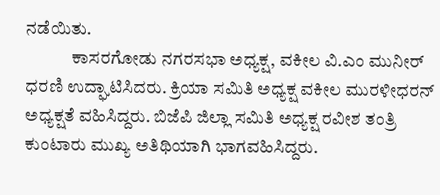ನಡೆಯಿತು.
             ಕಾಸರಗೋಡು ನಗರಸಭಾ ಅಧ್ಯಕ್ಷ, ವಕೀಲ ವಿ.ಎಂ ಮುನೀರ್ ಧರಣಿ ಉದ್ಘಾಟಿಸಿದರು. ಕ್ರಿಯಾ ಸಮಿತಿ ಅಧ್ಯಕ್ಷ ವಕೀಲ ಮುರಳೀಧರನ್ ಅಧ್ಯಕ್ಷತೆ ವಹಿಸಿದ್ದರು. ಬಿಜೆಪಿ ಜಿಲ್ಲಾ ಸಮಿತಿ ಅಧ್ಯಕ್ಷ ರವೀಶ ತಂತ್ರಿ ಕುಂಟಾರು ಮುಖ್ಯ ಅತಿಥಿಯಾಗಿ ಭಾಗವಹಿಸಿದ್ದರು.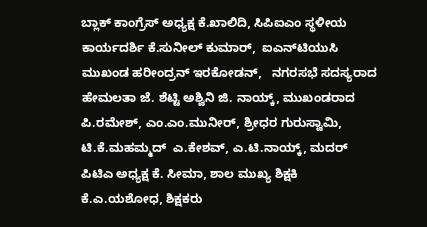ಬ್ಲಾಕ್ ಕಾಂಗ್ರೆಸ್ ಅಧ್ಯಕ್ಷ ಕೆ.ಖಾಲಿದಿ, ಸಿಪಿಐಎಂ ಸ್ಥಳೀಯ ಕಾರ್ಯದರ್ಶಿ ಕೆ.ಸುನೀಲ್ ಕುಮಾರ್,  ಐಎನ್‍ಟಿಯುಸಿ ಮುಖಂಡ ಹರೀಂದ್ರನ್ ಇರಕೋಡನ್,   ನಗರಸಭೆ ಸದಸ್ಯರಾದ ಹೇಮಲತಾ ಜೆ. ಶೆಟ್ಟಿ ಅಶ್ವಿನಿ ಜಿ. ನಾಯ್ಕ್, ಮುಖಂಡರಾದ ಪಿ.ರಮೇಶ್, ಎಂ.ಎಂ.ಮುನೀರ್, ಶ್ರೀಧರ ಗುರುಸ್ವಾಮಿ, ಟಿ.ಕೆ.ಮಹಮ್ಮದ್  ಎ.ಕೇಶವ್, ಎ.ಟಿ.ನಾಯ್ಕ್, ಮದರ್ ಪಿಟಿಎ ಅಧ್ಯಕ್ಷ ಕೆ. ಸೀಮಾ, ಶಾಲ ಮುಖ್ಯ ಶಿಕ್ಷಕಿ ಕೆ.ಎ.ಯಶೋಧ, ಶಿಕ್ಷಕರು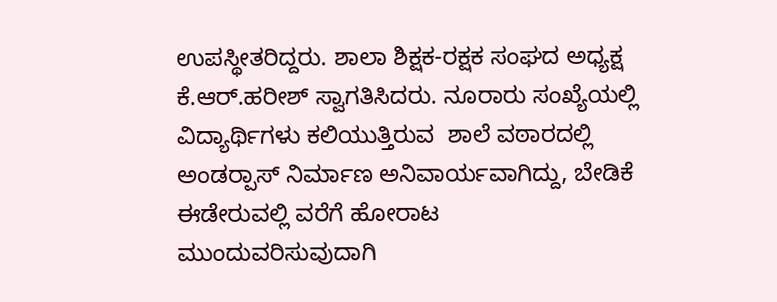ಉಪಸ್ಥೀತರಿದ್ದರು. ಶಾಲಾ ಶಿಕ್ಷಕ-ರಕ್ಷಕ ಸಂಘದ ಅಧ್ಯಕ್ಷ ಕೆ.ಆರ್.ಹರೀಶ್ ಸ್ವಾಗತಿಸಿದರು. ನೂರಾರು ಸಂಖ್ಯೆಯಲ್ಲಿ ವಿದ್ಯಾರ್ಥಿಗಳು ಕಲಿಯುತ್ತಿರುವ  ಶಾಲೆ ವಠಾರದಲ್ಲಿ ಅಂಡರ್‍ಪಾಸ್ ನಿರ್ಮಾಣ ಅನಿವಾರ್ಯವಾಗಿದ್ದು, ಬೇಡಿಕೆ ಈಡೇರುವಲ್ಲಿ ವರೆಗೆ ಹೋರಾಟ ಮುಂದುವರಿಸುವುದಾಗಿ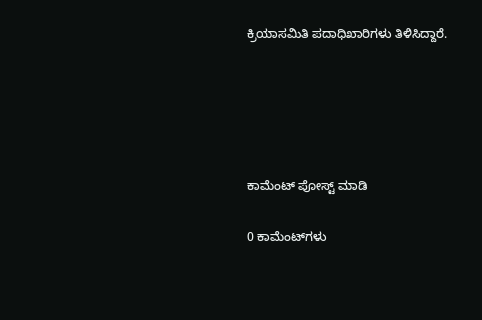ಕ್ರಿಯಾಸಮಿತಿ ಪದಾಧಿಖಾರಿಗಳು ತಿಳಿಸಿದ್ದಾರೆ.





ಕಾಮೆಂಟ್‌‌ ಪೋಸ್ಟ್‌ ಮಾಡಿ

0 ಕಾಮೆಂಟ್‌ಗಳು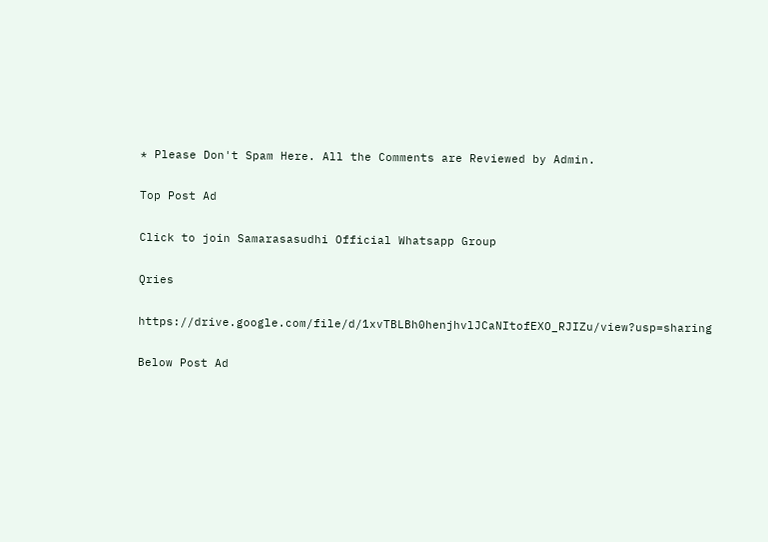* Please Don't Spam Here. All the Comments are Reviewed by Admin.

Top Post Ad

Click to join Samarasasudhi Official Whatsapp Group

Qries

https://drive.google.com/file/d/1xvTBLBh0henjhvlJCaNItofEXO_RJIZu/view?usp=sharing

Below Post Ad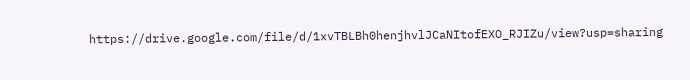https://drive.google.com/file/d/1xvTBLBh0henjhvlJCaNItofEXO_RJIZu/view?usp=sharing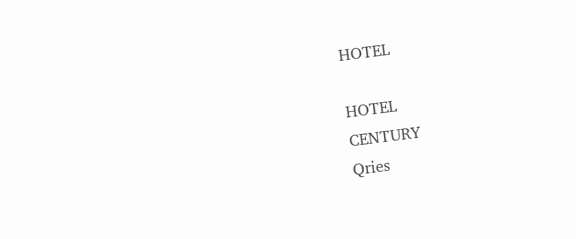HOTEL

HOTEL
CENTURY
Qries